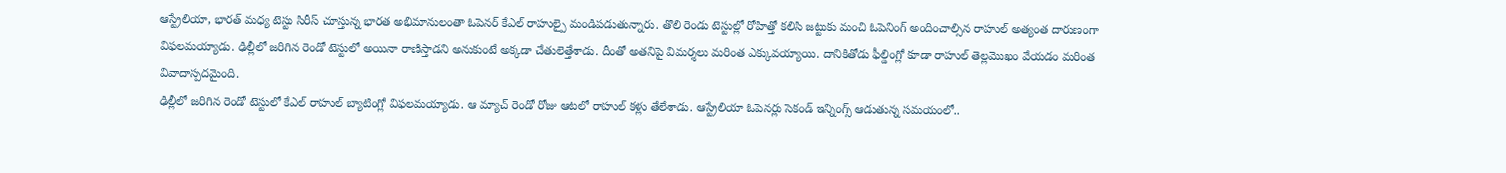ఆస్ట్రేలియా, భారత్ మధ్య టెస్టు సిరీస్ చూస్తున్న భారత అభిమానులంతా ఓపెనర్ కేఎల్ రాహుల్పై మండిపడుతున్నారు. తొలి రెండు టెస్టుల్లో రోహిత్తో కలిసి జట్టుకు మంచి ఓపెనింగ్ అందించాల్సిన రాహుల్ అత్యంత దారుణంగా విఫలమయ్యాడు. ఢిల్లీలో జరిగిన రెండో టెస్టులో అయినా రాణిస్తాడని అనుకుంటే అక్కడా చేతులెత్తేశాడు. దీంతో అతనిపై విమర్శలు మరింత ఎక్కువయ్యాయి. దానికితోడు ఫీల్డింగ్లో కూడా రాహుల్ తెల్లమొఖం వేయడం మరింత వివాదాస్పదమైంది.
ఢిల్లీలో జరిగిన రెండో టెస్టులో కేఎల్ రాహుల్ బ్యాటింగ్లో విఫలమయ్యాడు. ఆ మ్యాచ్ రెండో రోజు ఆటలో రాహుల్ కళ్లు తేలేశాడు. ఆస్ట్రేలియా ఓపెనర్లు సెకండ్ ఇన్నింగ్స్ ఆడుతున్న సమయంలో..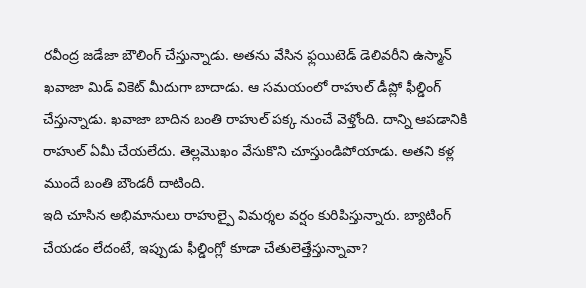రవీంద్ర జడేజా బౌలింగ్ చేస్తున్నాడు. అతను వేసిన ఫ్లయిటెడ్ డెలివరీని ఉస్మాన్ ఖవాజా మిడ్ వికెట్ మీదుగా బాదాడు. ఆ సమయంలో రాహుల్ డీప్లో ఫీల్డింగ్ చేస్తున్నాడు. ఖవాజా బాదిన బంతి రాహుల్ పక్క నుంచే వెళ్తోంది. దాన్ని ఆపడానికి రాహుల్ ఏమీ చేయలేదు. తెల్లమొఖం వేసుకొని చూస్తుండిపోయాడు. అతని కళ్ల ముందే బంతి బౌండరీ దాటింది.
ఇది చూసిన అభిమానులు రాహుల్పై విమర్శల వర్షం కురిపిస్తున్నారు. బ్యాటింగ్ చేయడం లేదంటే, ఇప్పుడు ఫీల్డింగ్లో కూడా చేతులెత్తేస్తున్నావా?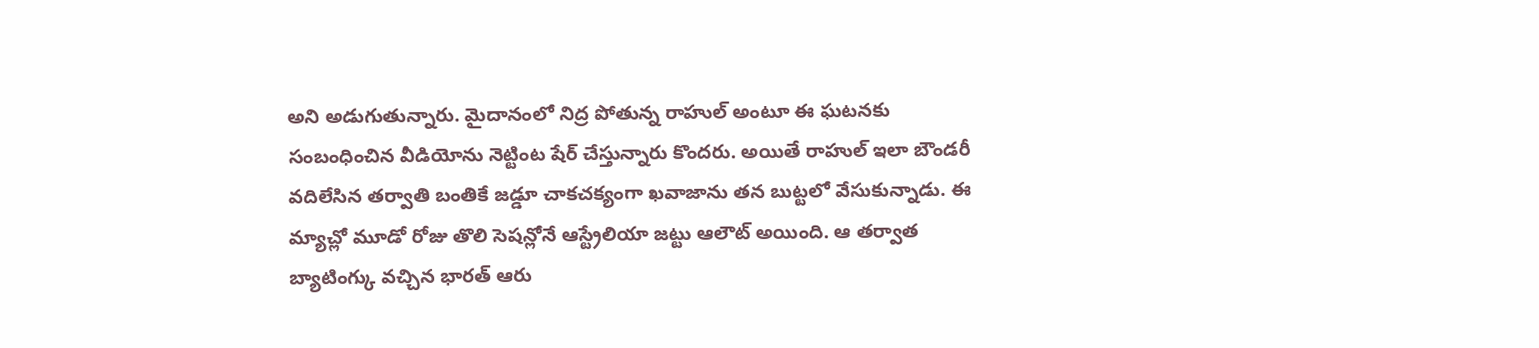అని అడుగుతున్నారు. మైదానంలో నిద్ర పోతున్న రాహుల్ అంటూ ఈ ఘటనకు సంబంధించిన వీడియోను నెట్టింట షేర్ చేస్తున్నారు కొందరు. అయితే రాహుల్ ఇలా బౌండరీ వదిలేసిన తర్వాతి బంతికే జడ్డూ చాకచక్యంగా ఖవాజాను తన బుట్టలో వేసుకున్నాడు. ఈ మ్యాచ్లో మూడో రోజు తొలి సెషన్లోనే ఆస్ట్రేలియా జట్టు ఆలౌట్ అయింది. ఆ తర్వాత బ్యాటింగ్కు వచ్చిన భారత్ ఆరు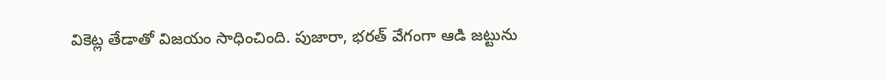వికెట్ల తేడాతో విజయం సాధించింది. పుజారా, భరత్ వేగంగా ఆడి జట్టును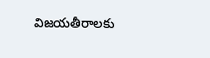విజయతీరాలకు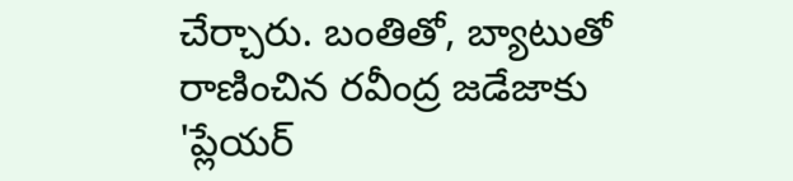చేర్చారు. బంతితో, బ్యాటుతో రాణించిన రవీంద్ర జడేజాకు 'ప్లేయర్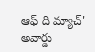ఆఫ్ ది మ్యాచ్' అవార్డు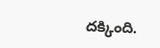దక్కింది.